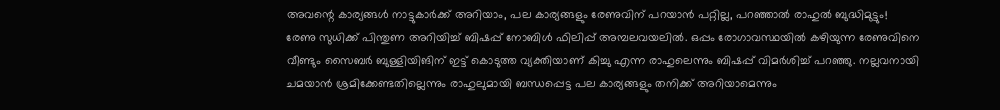അവന്റെ കാര്യങ്ങൾ നാട്ടുകാർക്ക് അറിയാം, പല കാര്യങ്ങളും രേണുവിന് പറയാൻ പറ്റില്ല, പറഞ്ഞാൽ രാഹുൽ ബുദ്ധിമുട്ടും!
രേണു സുധിക്ക് പിന്തുണ അറിയിച്ച് ബിഷപ്പ് നോബിൾ ഫിലിപ്പ് അമ്പലവയലിൽ. ഒപ്പം രോഗാവസ്ഥയിൽ കഴിയുന്ന രേണുവിനെ വീണ്ടും സൈബർ ബുള്ളിയിങിന് ഇട്ട് കൊടുത്ത വ്യക്തിയാണ് കിച്ചു എന്ന രാഹുലെന്നും ബിഷപ്പ് വിമർശിച്ച് പറഞ്ഞു. നല്ലവനായി ചമയാൻ ശ്രമിക്കേണ്ടതില്ലെന്നും രാഹുലുമായി ബന്ധപ്പെട്ട പല കാര്യങ്ങളും തനിക്ക് അറിയാമെന്നും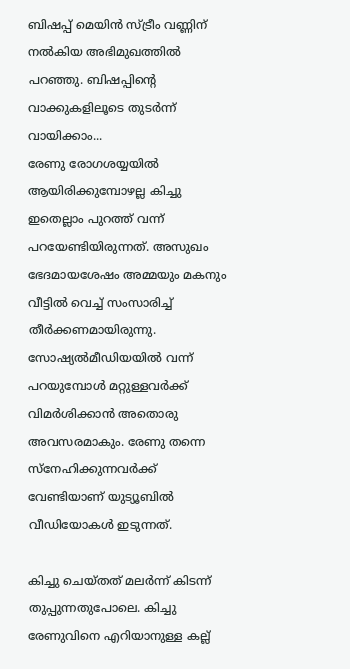ബിഷപ്പ് മെയിൻ സ്ട്രീം വണ്ണിന് നൽകിയ അഭിമുഖത്തിൽ പറഞ്ഞു. ബിഷപ്പിന്റെ വാക്കുകളിലൂടെ തുടർന്ന് വായിക്കാം...
രേണു രോഗശയ്യയിൽ ആയിരിക്കുമ്പോഴല്ല കിച്ചു ഇതെല്ലാം പുറത്ത് വന്ന് പറയേണ്ടിയിരുന്നത്. അസുഖം ഭേദമായശേഷം അമ്മയും മകനും വീട്ടിൽ വെച്ച് സംസാരിച്ച് തീർക്കണമായിരുന്നു. സോഷ്യൽമീഡിയയിൽ വന്ന് പറയുമ്പോൾ മറ്റുള്ളവർക്ക് വിമർശിക്കാൻ അതൊരു അവസരമാകും. രേണു തന്നെ സ്നേഹിക്കുന്നവർക്ക് വേണ്ടിയാണ് യുട്യൂബിൽ വീഡിയോകൾ ഇടുന്നത്.

കിച്ചു ചെയ്തത് മലർന്ന് കിടന്ന് തുപ്പുന്നതുപോലെ. കിച്ചു രേണുവിനെ എറിയാനുള്ള കല്ല്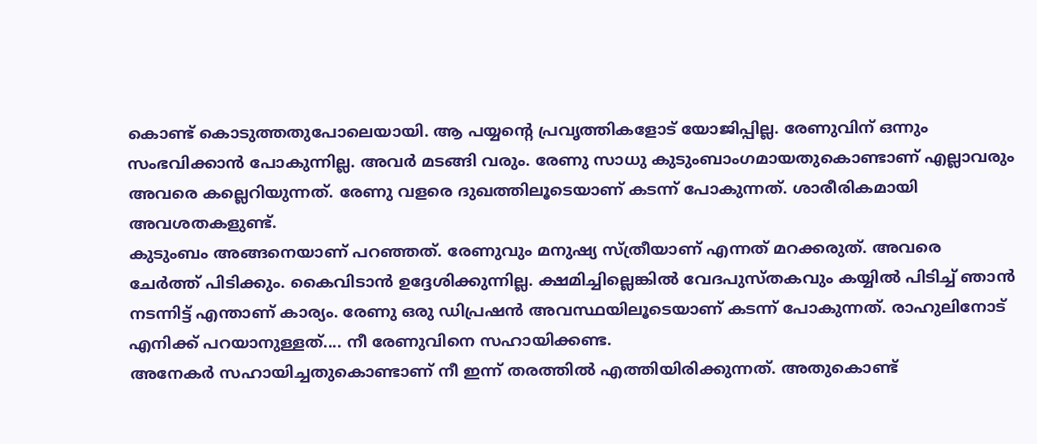കൊണ്ട് കൊടുത്തതുപോലെയായി. ആ പയ്യന്റെ പ്രവൃത്തികളോട് യോജിപ്പില്ല. രേണുവിന് ഒന്നും സംഭവിക്കാൻ പോകുന്നില്ല. അവർ മടങ്ങി വരും. രേണു സാധു കുടുംബാംഗമായതുകൊണ്ടാണ് എല്ലാവരും അവരെ കല്ലെറിയുന്നത്. രേണു വളരെ ദുഖത്തിലൂടെയാണ് കടന്ന് പോകുന്നത്. ശാരീരികമായി അവശതകളുണ്ട്.
കുടുംബം അങ്ങനെയാണ് പറഞ്ഞത്. രേണുവും മനുഷ്യ സ്ത്രീയാണ് എന്നത് മറക്കരുത്. അവരെ ചേർത്ത് പിടിക്കും. കൈവിടാൻ ഉദ്ദേശിക്കുന്നില്ല. ക്ഷമിച്ചില്ലെങ്കിൽ വേദപുസ്തകവും കയ്യിൽ പിടിച്ച് ഞാൻ നടന്നിട്ട് എന്താണ് കാര്യം. രേണു ഒരു ഡിപ്രഷൻ അവസ്ഥയിലൂടെയാണ് കടന്ന് പോകുന്നത്. രാഹുലിനോട് എനിക്ക് പറയാനുള്ളത്.... നീ രേണുവിനെ സഹായിക്കണ്ട.
അനേകർ സഹായിച്ചതുകൊണ്ടാണ് നീ ഇന്ന് തരത്തിൽ എത്തിയിരിക്കുന്നത്. അതുകൊണ്ട്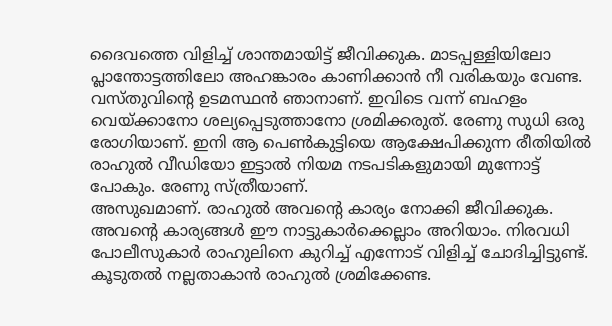ദൈവത്തെ വിളിച്ച് ശാന്തമായിട്ട് ജീവിക്കുക. മാടപ്പള്ളിയിലോ പ്ലാന്തോട്ടത്തിലോ അഹങ്കാരം കാണിക്കാൻ നീ വരികയും വേണ്ട. വസ്തുവിന്റെ ഉടമസ്ഥൻ ഞാനാണ്. ഇവിടെ വന്ന് ബഹളം വെയ്ക്കാനോ ശല്യപ്പെടുത്താനോ ശ്രമിക്കരുത്. രേണു സുധി ഒരു രോഗിയാണ്. ഇനി ആ പെൺകുട്ടിയെ ആക്ഷേപിക്കുന്ന രീതിയിൽ രാഹുൽ വീഡിയോ ഇട്ടാൽ നിയമ നടപടികളുമായി മുന്നോട്ട് പോകും. രേണു സ്ത്രീയാണ്.
അസുഖമാണ്. രാഹുൽ അവന്റെ കാര്യം നോക്കി ജീവിക്കുക. അവന്റെ കാര്യങ്ങൾ ഈ നാട്ടുകാർക്കെല്ലാം അറിയാം. നിരവധി പോലീസുകാർ രാഹുലിനെ കുറിച്ച് എന്നോട് വിളിച്ച് ചോദിച്ചിട്ടുണ്ട്. കൂടുതൽ നല്ലതാകാൻ രാഹുൽ ശ്രമിക്കേണ്ട.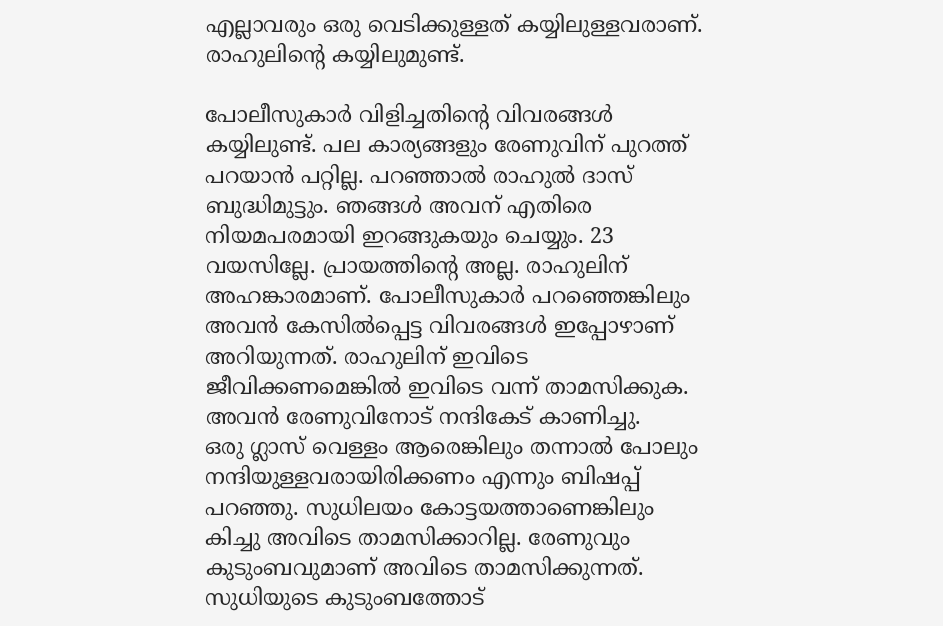എല്ലാവരും ഒരു വെടിക്കുള്ളത് കയ്യിലുള്ളവരാണ്. രാഹുലിന്റെ കയ്യിലുമുണ്ട്.

പോലീസുകാർ വിളിച്ചതിന്റെ വിവരങ്ങൾ കയ്യിലുണ്ട്. പല കാര്യങ്ങളും രേണുവിന് പുറത്ത് പറയാൻ പറ്റില്ല. പറഞ്ഞാൽ രാഹുൽ ദാസ് ബുദ്ധിമുട്ടും. ഞങ്ങൾ അവന് എതിരെ നിയമപരമായി ഇറങ്ങുകയും ചെയ്യും. 23 വയസില്ലേ. പ്രായത്തിന്റെ അല്ല. രാഹുലിന് അഹങ്കാരമാണ്. പോലീസുകാർ പറഞ്ഞെങ്കിലും അവൻ കേസിൽപ്പെട്ട വിവരങ്ങൾ ഇപ്പോഴാണ് അറിയുന്നത്. രാഹുലിന് ഇവിടെ ജീവിക്കണമെങ്കിൽ ഇവിടെ വന്ന് താമസിക്കുക. അവൻ രേണുവിനോട് നന്ദികേട് കാണിച്ചു.
ഒരു ഗ്ലാസ് വെള്ളം ആരെങ്കിലും തന്നാൽ പോലും നന്ദിയുള്ളവരായിരിക്കണം എന്നും ബിഷപ്പ് പറഞ്ഞു. സുധിലയം കോട്ടയത്താണെങ്കിലും കിച്ചു അവിടെ താമസിക്കാറില്ല. രേണുവും കുടുംബവുമാണ് അവിടെ താമസിക്കുന്നത്. സുധിയുടെ കുടുംബത്തോട്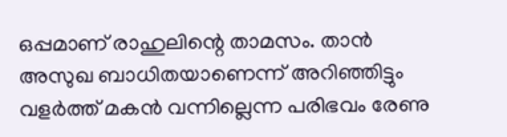ഒപ്പമാണ് രാഹുലിന്റെ താമസം. താൻ അസുഖ ബാധിതയാണെന്ന് അറിഞ്ഞിട്ടും വളർത്ത് മകൻ വന്നില്ലെന്ന പരിഭവം രേണു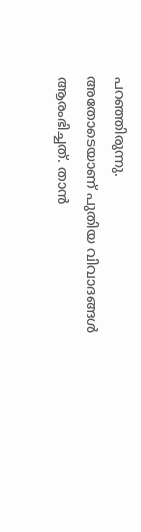പറഞ്ഞിരുന്നു.
അതോടെയാണ് പുതിയ വിവാദങ്ങൾ ആരംഭിച്ചത്. താൻ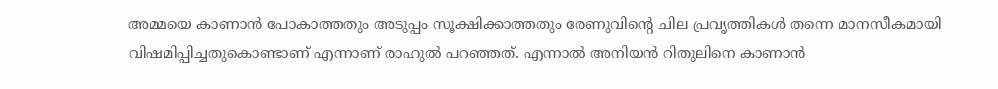അമ്മയെ കാണാൻ പോകാത്തതും അടുപ്പം സൂക്ഷിക്കാത്തതും രേണുവിന്റെ ചില പ്രവൃത്തികൾ തന്നെ മാനസീകമായി വിഷമിപ്പിച്ചതുകൊണ്ടാണ് എന്നാണ് രാഹുൽ പറഞ്ഞത്. എന്നാൽ അനിയൻ റിതുലിനെ കാണാൻ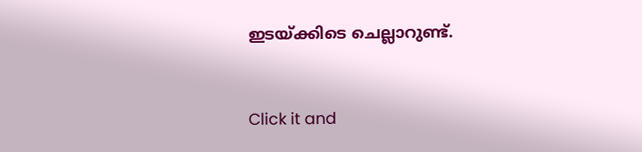ഇടയ്ക്കിടെ ചെല്ലാറുണ്ട്.


Click it and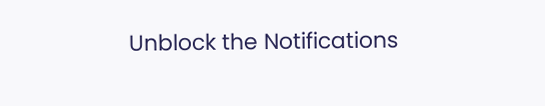Unblock the Notifications